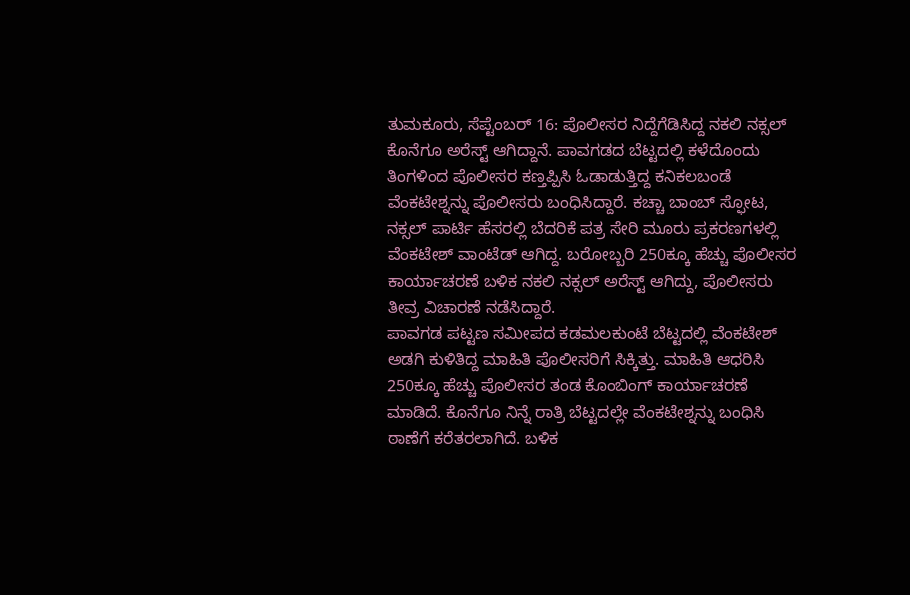ತುಮಕೂರು, ಸೆಪ್ಟೆಂಬರ್ 16: ಪೊಲೀಸರ ನಿದ್ದೆಗೆಡಿಸಿದ್ದ ನಕಲಿ ನಕ್ಸಲ್ ಕೊನೆಗೂ ಅರೆಸ್ಟ್ ಆಗಿದ್ದಾನೆ. ಪಾವಗಡದ ಬೆಟ್ಟದಲ್ಲಿ ಕಳೆದೊಂದು ತಿಂಗಳಿಂದ ಪೊಲೀಸರ ಕಣ್ತಪ್ಪಿಸಿ ಓಡಾಡುತ್ತಿದ್ದ ಕನಿಕಲಬಂಡೆ ವೆಂಕಟೇಶ್ನನ್ನು ಪೊಲೀಸರು ಬಂಧಿಸಿದ್ದಾರೆ. ಕಚ್ಚಾ ಬಾಂಬ್ ಸ್ಫೋಟ, ನಕ್ಸಲ್ ಪಾರ್ಟಿ ಹೆಸರಲ್ಲಿ ಬೆದರಿಕೆ ಪತ್ರ ಸೇರಿ ಮೂರು ಪ್ರಕರಣಗಳಲ್ಲಿ ವೆಂಕಟೇಶ್ ವಾಂಟೆಡ್ ಆಗಿದ್ದ. ಬರೋಬ್ಬರಿ 250ಕ್ಕೂ ಹೆಚ್ಚು ಪೊಲೀಸರ ಕಾರ್ಯಾಚರಣೆ ಬಳಿಕ ನಕಲಿ ನಕ್ಸಲ್ ಅರೆಸ್ಟ್ ಆಗಿದ್ದು, ಪೊಲೀಸರು ತೀವ್ರ ವಿಚಾರಣೆ ನಡೆಸಿದ್ದಾರೆ.
ಪಾವಗಡ ಪಟ್ಟಣ ಸಮೀಪದ ಕಡಮಲಕುಂಟೆ ಬೆಟ್ಟದಲ್ಲಿ ವೆಂಕಟೇಶ್ ಅಡಗಿ ಕುಳಿತಿದ್ದ ಮಾಹಿತಿ ಪೊಲೀಸರಿಗೆ ಸಿಕ್ಕಿತ್ತು. ಮಾಹಿತಿ ಆಧರಿಸಿ 250ಕ್ಕೂ ಹೆಚ್ಚು ಪೊಲೀಸರ ತಂಡ ಕೊಂಬಿಂಗ್ ಕಾರ್ಯಾಚರಣೆ ಮಾಡಿದೆ. ಕೊನೆಗೂ ನಿನ್ನೆ ರಾತ್ರಿ ಬೆಟ್ಟದಲ್ಲೇ ವೆಂಕಟೇಶ್ನನ್ನು ಬಂಧಿಸಿ ಠಾಣೆಗೆ ಕರೆತರಲಾಗಿದೆ. ಬಳಿಕ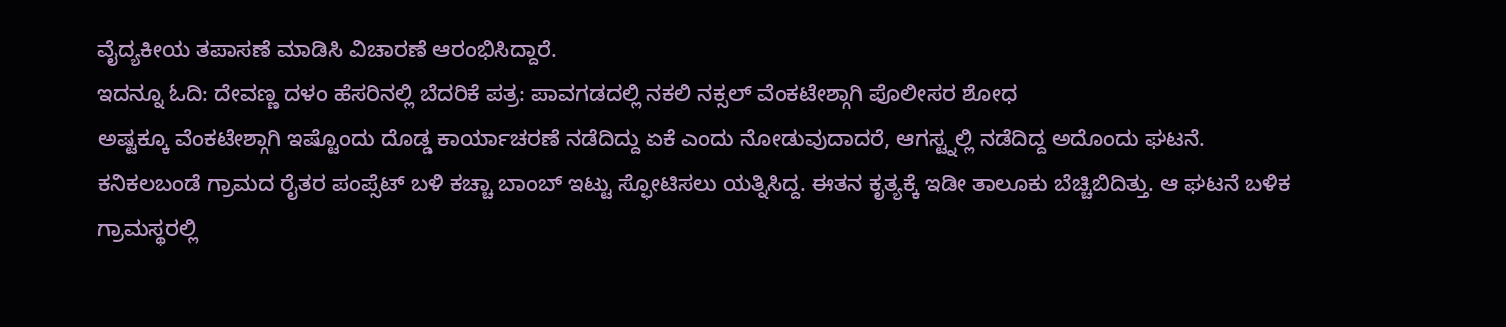ವೈದ್ಯಕೀಯ ತಪಾಸಣೆ ಮಾಡಿಸಿ ವಿಚಾರಣೆ ಆರಂಭಿಸಿದ್ದಾರೆ.
ಇದನ್ನೂ ಓದಿ: ದೇವಣ್ಣ ದಳಂ ಹೆಸರಿನಲ್ಲಿ ಬೆದರಿಕೆ ಪತ್ರ: ಪಾವಗಡದಲ್ಲಿ ನಕಲಿ ನಕ್ಸಲ್ ವೆಂಕಟೇಶ್ಗಾಗಿ ಪೊಲೀಸರ ಶೋಧ
ಅಷ್ಟಕ್ಕೂ ವೆಂಕಟೇಶ್ಗಾಗಿ ಇಷ್ಟೊಂದು ದೊಡ್ಡ ಕಾರ್ಯಾಚರಣೆ ನಡೆದಿದ್ದು ಏಕೆ ಎಂದು ನೋಡುವುದಾದರೆ, ಆಗಸ್ಟ್ನಲ್ಲಿ ನಡೆದಿದ್ದ ಅದೊಂದು ಘಟನೆ. ಕನಿಕಲಬಂಡೆ ಗ್ರಾಮದ ರೈತರ ಪಂಪ್ಸೆಟ್ ಬಳಿ ಕಚ್ಚಾ ಬಾಂಬ್ ಇಟ್ಟು ಸ್ಫೋಟಿಸಲು ಯತ್ನಿಸಿದ್ದ. ಈತನ ಕೃತ್ಯಕ್ಕೆ ಇಡೀ ತಾಲೂಕು ಬೆಚ್ಚಿಬಿದಿತ್ತು. ಆ ಘಟನೆ ಬಳಿಕ ಗ್ರಾಮಸ್ಥರಲ್ಲಿ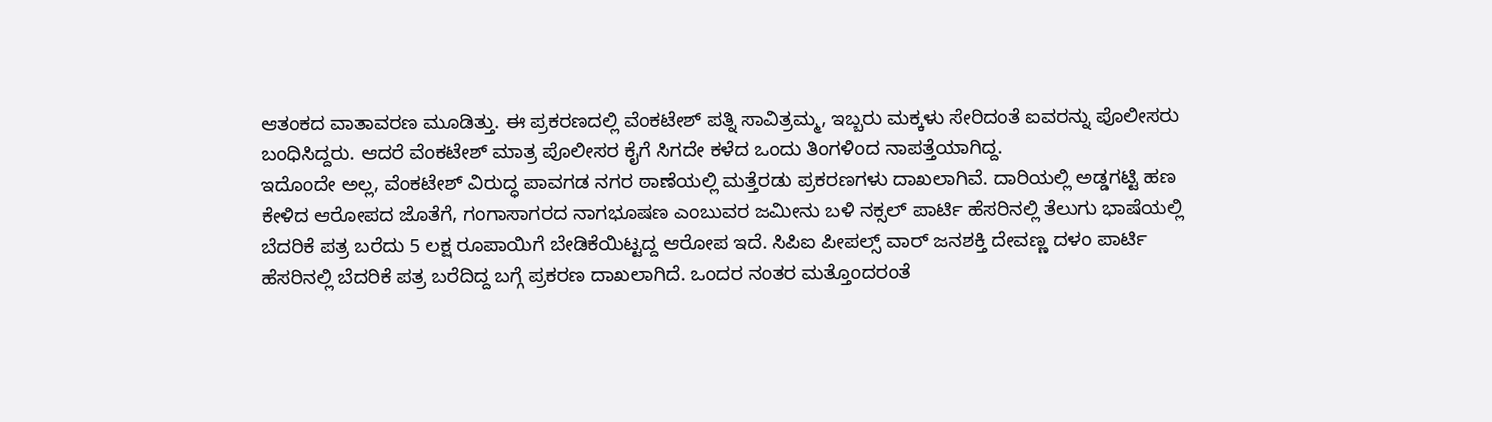ಆತಂಕದ ವಾತಾವರಣ ಮೂಡಿತ್ತು. ಈ ಪ್ರಕರಣದಲ್ಲಿ ವೆಂಕಟೇಶ್ ಪತ್ನಿ ಸಾವಿತ್ರಮ್ಮ, ಇಬ್ಬರು ಮಕ್ಕಳು ಸೇರಿದಂತೆ ಐವರನ್ನು ಪೊಲೀಸರು ಬಂಧಿಸಿದ್ದರು. ಆದರೆ ವೆಂಕಟೇಶ್ ಮಾತ್ರ ಪೊಲೀಸರ ಕೈಗೆ ಸಿಗದೇ ಕಳೆದ ಒಂದು ತಿಂಗಳಿಂದ ನಾಪತ್ತೆಯಾಗಿದ್ದ.
ಇದೊಂದೇ ಅಲ್ಲ, ವೆಂಕಟೇಶ್ ವಿರುದ್ಧ ಪಾವಗಡ ನಗರ ಠಾಣೆಯಲ್ಲಿ ಮತ್ತೆರಡು ಪ್ರಕರಣಗಳು ದಾಖಲಾಗಿವೆ. ದಾರಿಯಲ್ಲಿ ಅಡ್ಡಗಟ್ಟಿ ಹಣ ಕೇಳಿದ ಆರೋಪದ ಜೊತೆಗೆ, ಗಂಗಾಸಾಗರದ ನಾಗಭೂಷಣ ಎಂಬುವರ ಜಮೀನು ಬಳಿ ನಕ್ಸಲ್ ಪಾರ್ಟಿ ಹೆಸರಿನಲ್ಲಿ ತೆಲುಗು ಭಾಷೆಯಲ್ಲಿ ಬೆದರಿಕೆ ಪತ್ರ ಬರೆದು 5 ಲಕ್ಷ ರೂಪಾಯಿಗೆ ಬೇಡಿಕೆಯಿಟ್ಟದ್ದ ಆರೋಪ ಇದೆ. ಸಿಪಿಐ ಪೀಪಲ್ಸ್ ವಾರ್ ಜನಶಕ್ತಿ ದೇವಣ್ಣ ದಳಂ ಪಾರ್ಟಿ ಹೆಸರಿನಲ್ಲಿ ಬೆದರಿಕೆ ಪತ್ರ ಬರೆದಿದ್ದ ಬಗ್ಗೆ ಪ್ರಕರಣ ದಾಖಲಾಗಿದೆ. ಒಂದರ ನಂತರ ಮತ್ತೊಂದರಂತೆ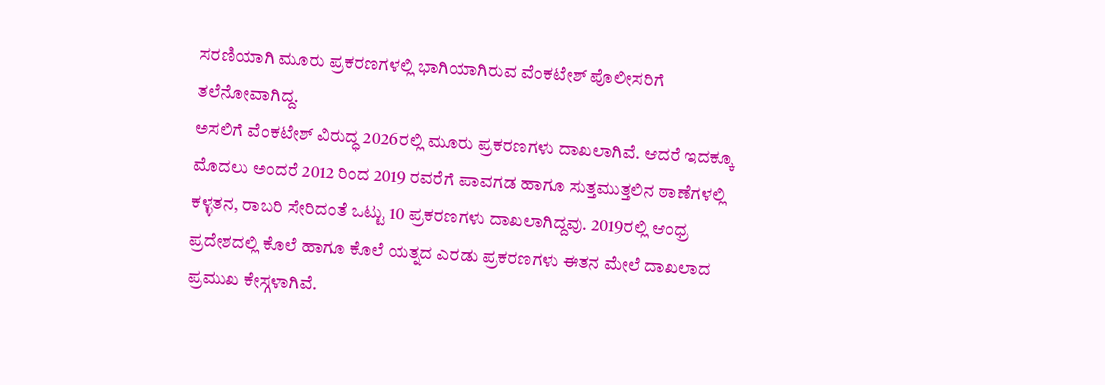ಸರಣಿಯಾಗಿ ಮೂರು ಪ್ರಕರಣಗಳಲ್ಲಿ ಭಾಗಿಯಾಗಿರುವ ವೆಂಕಟೇಶ್ ಪೊಲೀಸರಿಗೆ ತಲೆನೋವಾಗಿದ್ದ.
ಅಸಲಿಗೆ ವೆಂಕಟೇಶ್ ವಿರುದ್ಧ 2026ರಲ್ಲಿ ಮೂರು ಪ್ರಕರಣಗಳು ದಾಖಲಾಗಿವೆ. ಆದರೆ ಇದಕ್ಕೂ ಮೊದಲು ಅಂದರೆ 2012 ರಿಂದ 2019 ರವರೆಗೆ ಪಾವಗಡ ಹಾಗೂ ಸುತ್ತಮುತ್ತಲಿನ ಠಾಣೆಗಳಲ್ಲಿ ಕಳ್ಳತನ, ರಾಬರಿ ಸೇರಿದಂತೆ ಒಟ್ಟು 10 ಪ್ರಕರಣಗಳು ದಾಖಲಾಗಿದ್ದವು. 2019ರಲ್ಲಿ ಆಂಧ್ರ ಪ್ರದೇಶದಲ್ಲಿ ಕೊಲೆ ಹಾಗೂ ಕೊಲೆ ಯತ್ನದ ಎರಡು ಪ್ರಕರಣಗಳು ಈತನ ಮೇಲೆ ದಾಖಲಾದ ಪ್ರಮುಖ ಕೇಸ್ಗಳಾಗಿವೆ.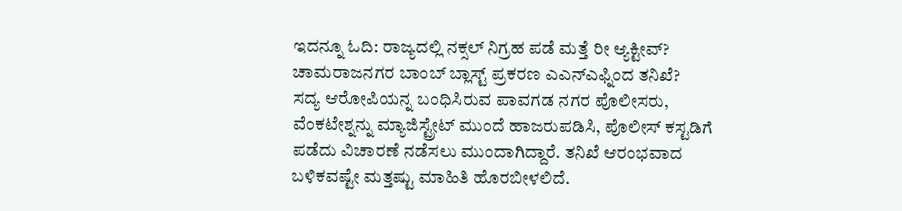ಇದನ್ನೂ ಓದಿ: ರಾಜ್ಯದಲ್ಲಿ ನಕ್ಸಲ್ ನಿಗ್ರಹ ಪಡೆ ಮತ್ತೆ ರೀ ಆ್ಯಕ್ಟೀವ್? ಚಾಮರಾಜನಗರ ಬಾಂಬ್ ಬ್ಲಾಸ್ಟ್ ಪ್ರಕರಣ ಎಎನ್ಎಫ್ನಿಂದ ತನಿಖೆ?
ಸದ್ಯ ಆರೋಪಿಯನ್ನ ಬಂಧಿಸಿರುವ ಪಾವಗಡ ನಗರ ಪೊಲೀಸರು, ವೆಂಕಟೇಶ್ನನ್ನು ಮ್ಯಾಜಿಸ್ಟ್ರೇಟ್ ಮುಂದೆ ಹಾಜರುಪಡಿಸಿ, ಪೊಲೀಸ್ ಕಸ್ಟಡಿಗೆ ಪಡೆದು ವಿಚಾರಣೆ ನಡೆಸಲು ಮುಂದಾಗಿದ್ದಾರೆ. ತನಿಖೆ ಆರಂಭವಾದ ಬಳಿಕವಷ್ಟೇ ಮತ್ತಷ್ಟು ಮಾಹಿತಿ ಹೊರಬೀಳಲಿದೆ.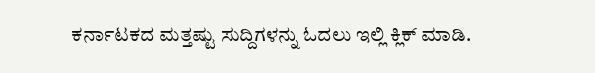ಕರ್ನಾಟಕದ ಮತ್ತಷ್ಟು ಸುದ್ದಿಗಳನ್ನು ಓದಲು ಇಲ್ಲಿ ಕ್ಲಿಕ್ ಮಾಡಿ.